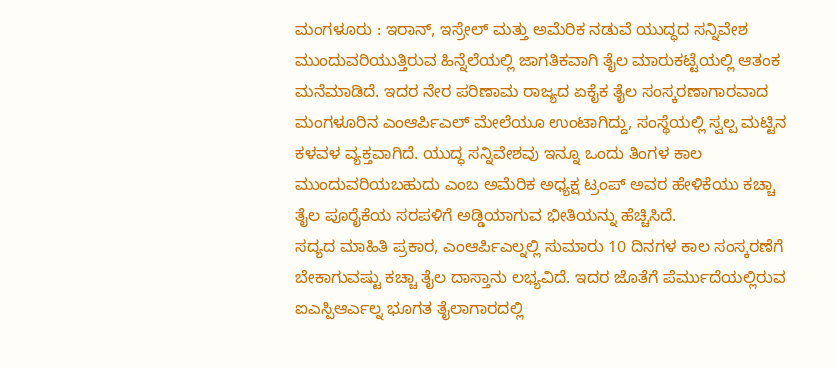ಮಂಗಳೂರು : ಇರಾನ್, ಇಸ್ರೇಲ್ ಮತ್ತು ಅಮೆರಿಕ ನಡುವೆ ಯುದ್ಧದ ಸನ್ನಿವೇಶ ಮುಂದುವರಿಯುತ್ತಿರುವ ಹಿನ್ನೆಲೆಯಲ್ಲಿ ಜಾಗತಿಕವಾಗಿ ತೈಲ ಮಾರುಕಟ್ಟೆಯಲ್ಲಿ ಆತಂಕ ಮನೆಮಾಡಿದೆ. ಇದರ ನೇರ ಪರಿಣಾಮ ರಾಜ್ಯದ ಏಕೈಕ ತೈಲ ಸಂಸ್ಕರಣಾಗಾರವಾದ ಮಂಗಳೂರಿನ ಎಂಆರ್ಪಿಎಲ್ ಮೇಲೆಯೂ ಉಂಟಾಗಿದ್ದು, ಸಂಸ್ಥೆಯಲ್ಲಿ ಸ್ವಲ್ಪ ಮಟ್ಟಿನ ಕಳವಳ ವ್ಯಕ್ತವಾಗಿದೆ. ಯುದ್ಧ ಸನ್ನಿವೇಶವು ಇನ್ನೂ ಒಂದು ತಿಂಗಳ ಕಾಲ ಮುಂದುವರಿಯಬಹುದು ಎಂಬ ಅಮೆರಿಕ ಅಧ್ಯಕ್ಷ ಟ್ರಂಪ್ ಅವರ ಹೇಳಿಕೆಯು ಕಚ್ಚಾ ತೈಲ ಪೂರೈಕೆಯ ಸರಪಳಿಗೆ ಅಡ್ಡಿಯಾಗುವ ಭೀತಿಯನ್ನು ಹೆಚ್ಚಿಸಿದೆ.
ಸದ್ಯದ ಮಾಹಿತಿ ಪ್ರಕಾರ, ಎಂಆರ್ಪಿಎಲ್ನಲ್ಲಿ ಸುಮಾರು 10 ದಿನಗಳ ಕಾಲ ಸಂಸ್ಕರಣೆಗೆ ಬೇಕಾಗುವಷ್ಟು ಕಚ್ಚಾ ತೈಲ ದಾಸ್ತಾನು ಲಭ್ಯವಿದೆ. ಇದರ ಜೊತೆಗೆ ಪೆರ್ಮುದೆಯಲ್ಲಿರುವ ಐಎಸ್ಪಿಆರ್ಎಲ್ನ ಭೂಗತ ತೈಲಾಗಾರದಲ್ಲಿ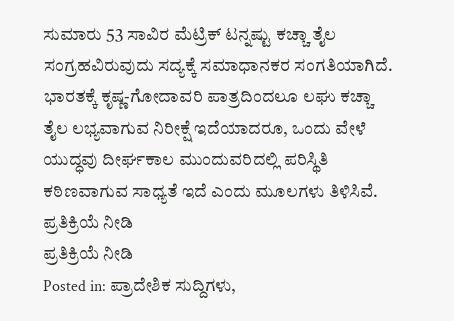ಸುಮಾರು 53 ಸಾವಿರ ಮೆಟ್ರಿಕ್ ಟನ್ನಷ್ಟು ಕಚ್ಚಾ ತೈಲ ಸಂಗ್ರಹವಿರುವುದು ಸದ್ಯಕ್ಕೆ ಸಮಾಧಾನಕರ ಸಂಗತಿಯಾಗಿದೆ. ಭಾರತಕ್ಕೆ ಕೃಷ್ಣ-ಗೋದಾವರಿ ಪಾತ್ರದಿಂದಲೂ ಲಘು ಕಚ್ಚಾ ತೈಲ ಲಭ್ಯವಾಗುವ ನಿರೀಕ್ಷೆ ಇದೆಯಾದರೂ, ಒಂದು ವೇಳೆ ಯುದ್ಧವು ದೀರ್ಘಕಾಲ ಮುಂದುವರಿದಲ್ಲಿ ಪರಿಸ್ಥಿತಿ ಕಠಿಣವಾಗುವ ಸಾಧ್ಯತೆ ಇದೆ ಎಂದು ಮೂಲಗಳು ತಿಳಿಸಿವೆ.
ಪ್ರತಿಕ್ರಿಯೆ ನೀಡಿ
ಪ್ರತಿಕ್ರಿಯೆ ನೀಡಿ
Posted in: ಪ್ರಾದೇಶಿಕ ಸುದ್ದಿಗಳು,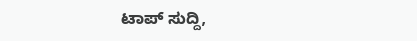ಟಾಪ್ ಸುದ್ದಿ,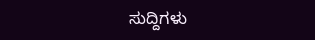ಸುದ್ದಿಗಳು